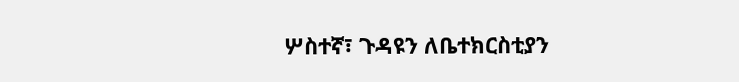ሦስተኛ፣ ጉዳዩን ለቤተክርስቲያን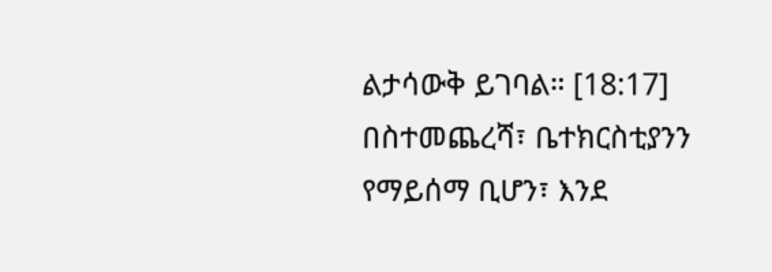ልታሳውቅ ይገባል። [18:17]
በስተመጨረሻ፣ ቤተክርስቲያንን የማይሰማ ቢሆን፣ እንደ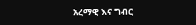አረማዊ እና ግብር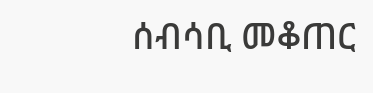ሰብሳቢ መቆጠር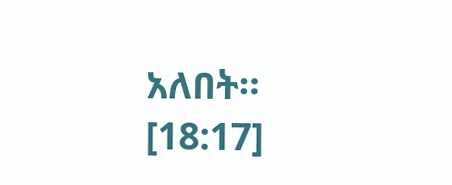አለበት። [18:17]